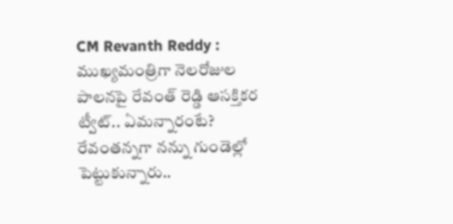CM Revanth Reddy : ముఖ్యమంత్రిగా నెలరోజుల పాలనపై రేవంత్ రెడ్డి ఆసక్తికర ట్వీట్.. ఏమన్నారంటే?
రేవంతన్నగా నన్ను గుండెల్లో పెట్టుకున్నారు..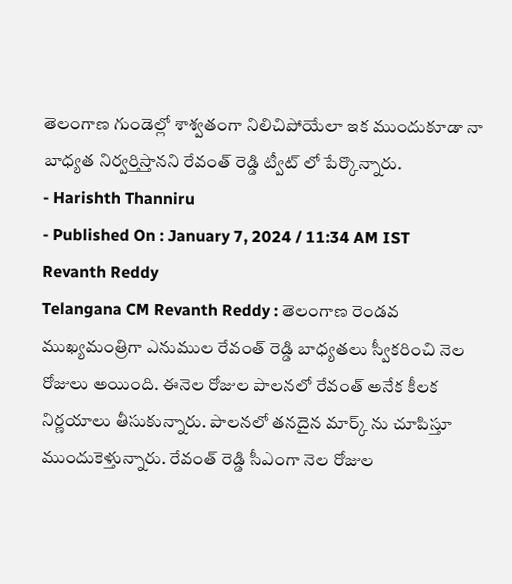తెలంగాణ గుండెల్లో శాశ్వతంగా నిలిచిపోయేలా ఇక ముందుకూడా నా బాధ్యత నిర్వర్తిస్తానని రేవంత్ రెడ్డి ట్వీట్ లో పేర్కొన్నారు.
- Harishth Thanniru
- Published On : January 7, 2024 / 11:34 AM IST
Revanth Reddy
Telangana CM Revanth Reddy : తెలంగాణ రెండవ ముఖ్యమంత్రిగా ఎనుముల రేవంత్ రెడ్డి బాధ్యతలు స్వీకరించి నెల రోజులు అయింది. ఈనెల రోజుల పాలనలో రేవంత్ అనేక కీలక నిర్ణయాలు తీసుకున్నారు. పాలనలో తనదైన మార్క్ ను చూపిస్తూ ముందుకెళ్తున్నారు. రేవంత్ రెడ్డి సీఎంగా నెల రోజుల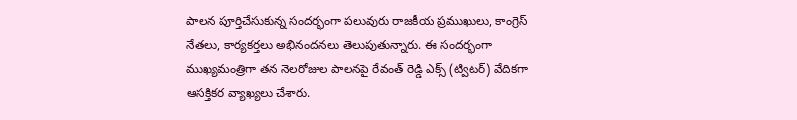పాలన పూర్తిచేసుకున్న సందర్భంగా పలువురు రాజకీయ ప్రముఖులు, కాంగ్రెస్ నేతలు, కార్యకర్తలు అభినందనలు తెలుపుతున్నారు. ఈ సందర్భంగా ముఖ్యమంత్రిగా తన నెలరోజుల పాలనపై రేవంత్ రెడ్డి ఎక్స్ (ట్విటర్) వేదికగా ఆసక్తికర వ్యాఖ్యలు చేశారు.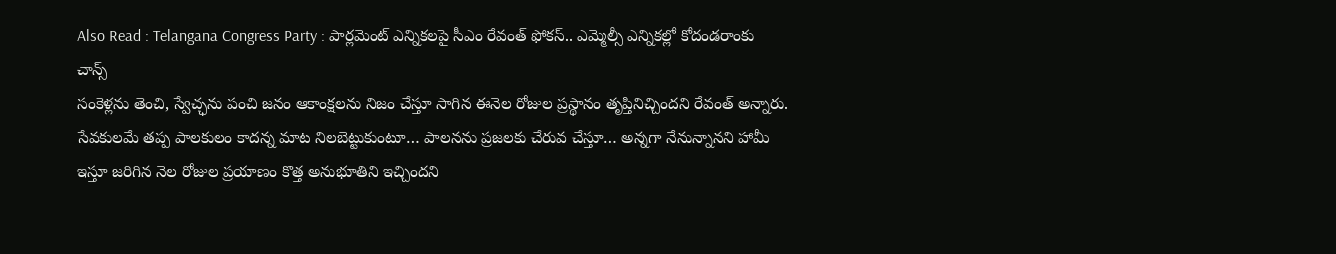Also Read : Telangana Congress Party : పార్లమెంట్ ఎన్నికలపై సీఎం రేవంత్ ఫోకస్.. ఎమ్మెల్సీ ఎన్నికల్లో కోదండరాంకు చాన్స్
సంకెళ్లను తెంచి, స్వేచ్ఛను పంచి జనం ఆకాంక్షలను నిజం చేస్తూ సాగిన ఈనెల రోజుల ప్రస్థానం తృప్తినిచ్చిందని రేవంత్ అన్నారు. సేవకులమే తప్ప పాలకులం కాదన్న మాట నిలబెట్టుకుంటూ… పాలనను ప్రజలకు చేరువ చేస్తూ… అన్నగా నేనున్నానని హామీ ఇస్తూ జరిగిన నెల రోజుల ప్రయాణం కొత్త అనుభూతిని ఇచ్చిందని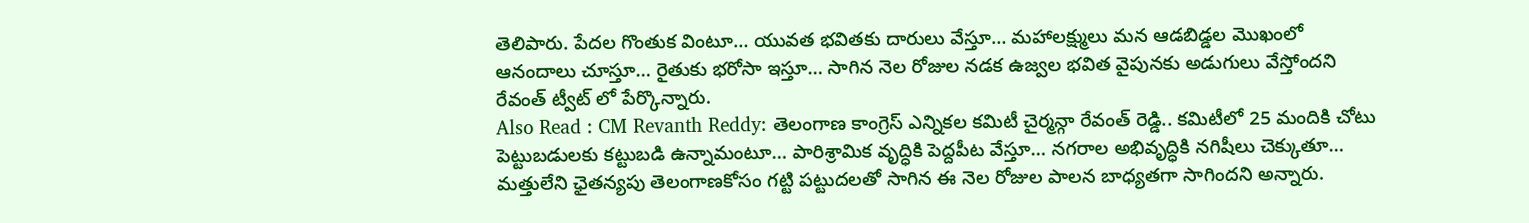తెలిపారు. పేదల గొంతుక వింటూ… యువత భవితకు దారులు వేస్తూ… మహాలక్ష్ములు మన ఆడబిడ్డల మొఖంలో ఆనందాలు చూస్తూ… రైతుకు భరోసా ఇస్తూ… సాగిన నెల రోజుల నడక ఉజ్వల భవిత వైపునకు అడుగులు వేస్తోందని రేవంత్ ట్వీట్ లో పేర్కొన్నారు.
Also Read : CM Revanth Reddy: తెలంగాణ కాంగ్రెస్ ఎన్నికల కమిటీ చైర్మన్గా రేవంత్ రెడ్డి.. కమిటీలో 25 మందికి చోటు
పెట్టుబడులకు కట్టుబడి ఉన్నామంటూ… పారిశ్రామిక వృద్ధికి పెద్దపీట వేస్తూ… నగరాల అభివృద్ధికి నగిషీలు చెక్కుతూ… మత్తులేని ఛైతన్యపు తెలంగాణకోసం గట్టి పట్టుదలతో సాగిన ఈ నెల రోజుల పాలన బాధ్యతగా సాగిందని అన్నారు.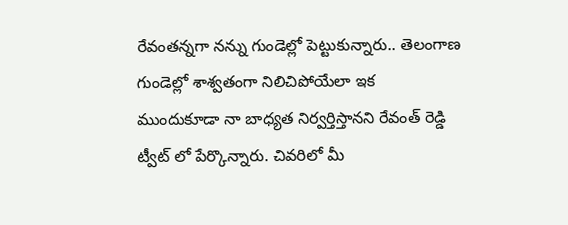రేవంతన్నగా నన్ను గుండెల్లో పెట్టుకున్నారు.. తెలంగాణ గుండెల్లో శాశ్వతంగా నిలిచిపోయేలా ఇక ముందుకూడా నా బాధ్యత నిర్వర్తిస్తానని రేవంత్ రెడ్డి ట్వీట్ లో పేర్కొన్నారు. చివరిలో మీ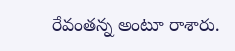రేవంతన్న అంటూ రాశారు.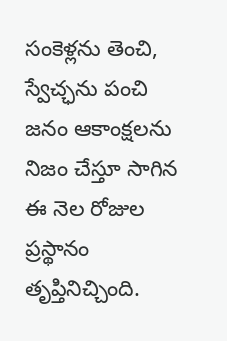సంకెళ్లను తెంచి, స్వేచ్ఛను పంచి జనం ఆకాంక్షలను నిజం చేస్తూ సాగిన ఈ నెల రోజుల ప్రస్థానం తృప్తినిచ్చింది.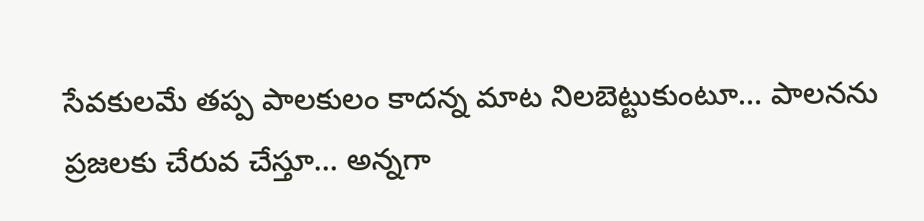సేవకులమే తప్ప పాలకులం కాదన్న మాట నిలబెట్టుకుంటూ… పాలనను ప్రజలకు చేరువ చేస్తూ… అన్నగా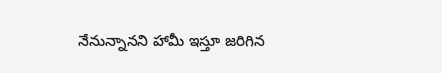నేనున్నానని హామీ ఇస్తూ జరిగిన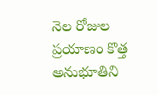నెల రోజుల ప్రయాణం కొత్త అనుభూతిని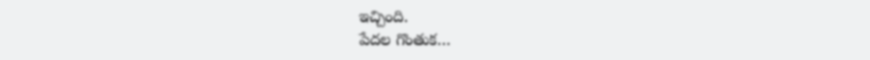ఇచ్చింది.
పేదల గొంతుక…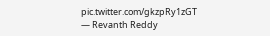pic.twitter.com/gkzpRy1zGT
— Revanth Reddy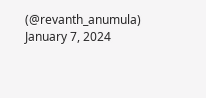(@revanth_anumula) January 7, 2024